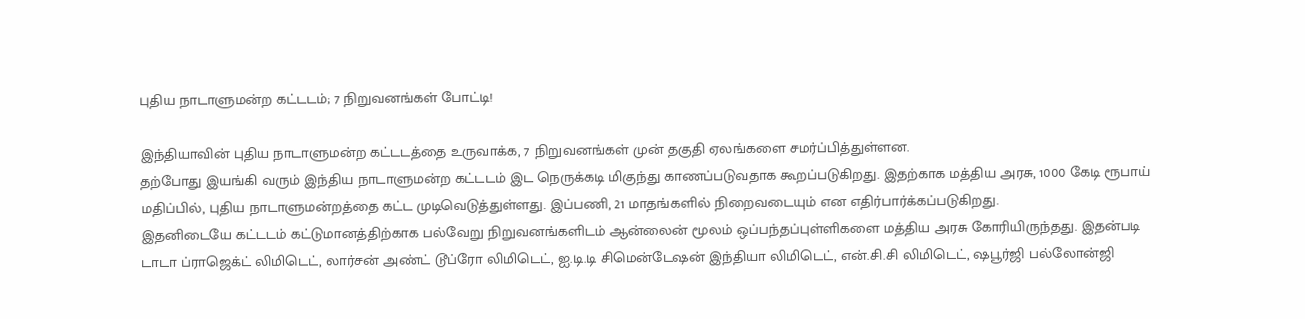புதிய நாடாளுமன்ற கட்டடம்; 7 நிறுவனங்கள் போட்டி!

இந்தியாவின் புதிய நாடாளுமன்ற கட்டடத்தை உருவாக்க, 7 நிறுவனங்கள் முன் தகுதி ஏலங்களை சமர்ப்பித்துள்ளன.
தற்போது இயங்கி வரும் இந்திய நாடாளுமன்ற கட்டடம் இட நெருக்கடி மிகுந்து காணப்படுவதாக கூறப்படுகிறது. இதற்காக மத்திய அரசு, 1000 கேடி ரூபாய் மதிப்பில், புதிய நாடாளுமன்றத்தை கட்ட முடிவெடுத்துள்ளது. இப்பணி, 21 மாதங்களில் நிறைவடையும் என எதிர்பார்க்கப்படுகிறது.
இதனிடையே கட்டடம் கட்டுமானத்திற்காக பல்வேறு நிறுவனங்களிடம் ஆன்லைன் மூலம் ஒப்பந்தப்புள்ளிகளை மத்திய அரசு கோரியிருந்தது. இதன்படி டாடா ப்ராஜெக்ட் லிமிடெட், லார்சன் அண்ட் டூப்ரோ லிமிடெட், ஐ.டி.டி சிமென்டேஷன் இந்தியா லிமிடெட், என்.சி.சி லிமிடெட், ஷபூர்ஜி பல்லோன்ஜி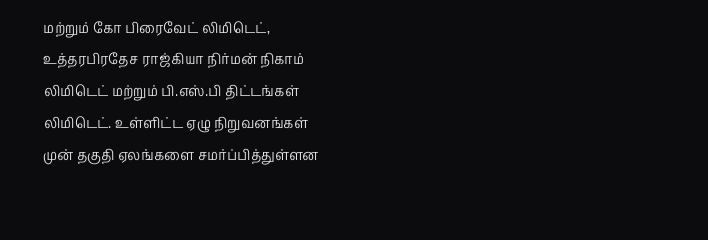மற்றும் கோ பிரைவேட் லிமிடெட், உத்தரபிரதேச ராஜ்கியா நிர்மன் நிகாம் லிமிடெட் மற்றும் பி.எஸ்.பி திட்டங்கள் லிமிடெட். உள்ளிட்ட ஏழு நிறுவனங்கள் முன் தகுதி ஏலங்களை சமர்ப்பித்துள்ளன